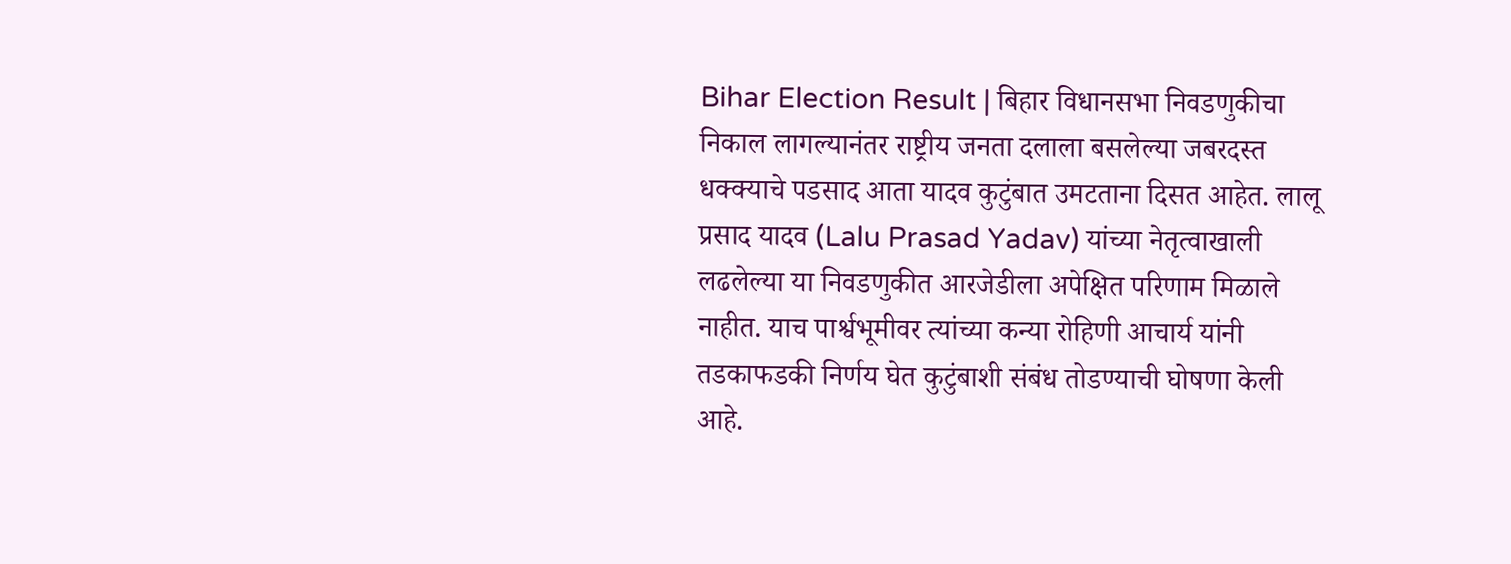Bihar Election Result | बिहार विधानसभा निवडणुकीचा निकाल लागल्यानंतर राष्ट्रीय जनता दलाला बसलेल्या जबरदस्त धक्क्याचे पडसाद आता यादव कुटुंबात उमटताना दिसत आहेत. लालू प्रसाद यादव (Lalu Prasad Yadav) यांच्या नेतृत्वाखाली लढलेल्या या निवडणुकीत आरजेडीला अपेक्षित परिणाम मिळाले नाहीत. याच पार्श्वभूमीवर त्यांच्या कन्या रोहिणी आचार्य यांनी तडकाफडकी निर्णय घेत कुटुंबाशी संबंध तोडण्याची घोषणा केली आहे.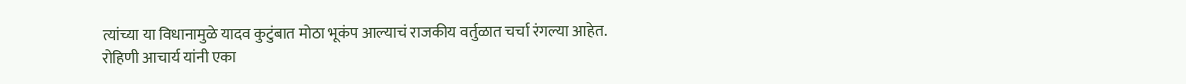त्यांच्या या विधानामुळे यादव कुटुंबात मोठा भूकंप आल्याचं राजकीय वर्तुळात चर्चा रंगल्या आहेत.
रोहिणी आचार्य यांनी एका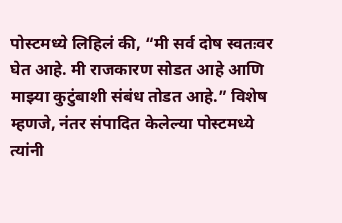पोस्टमध्ये लिहिलं की, “मी सर्व दोष स्वतःवर घेत आहे. मी राजकारण सोडत आहे आणि माझ्या कुटुंबाशी संबंध तोडत आहे.” विशेष म्हणजे, नंतर संपादित केलेल्या पोस्टमध्ये त्यांनी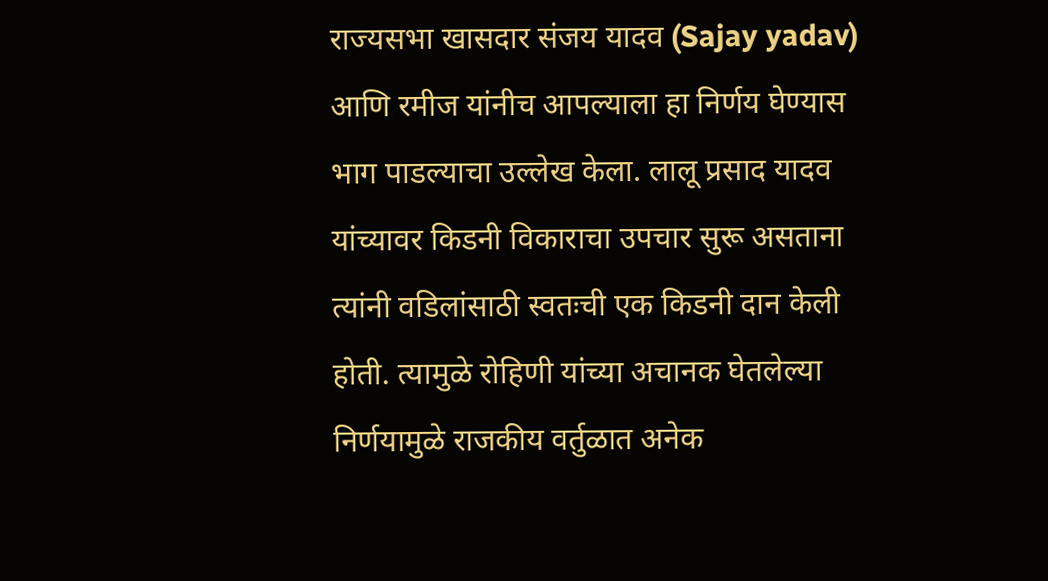राज्यसभा खासदार संजय यादव (Sajay yadav) आणि रमीज यांनीच आपल्याला हा निर्णय घेण्यास भाग पाडल्याचा उल्लेख केला. लालू प्रसाद यादव यांच्यावर किडनी विकाराचा उपचार सुरू असताना त्यांनी वडिलांसाठी स्वतःची एक किडनी दान केली होती. त्यामुळे रोहिणी यांच्या अचानक घेतलेल्या निर्णयामुळे राजकीय वर्तुळात अनेक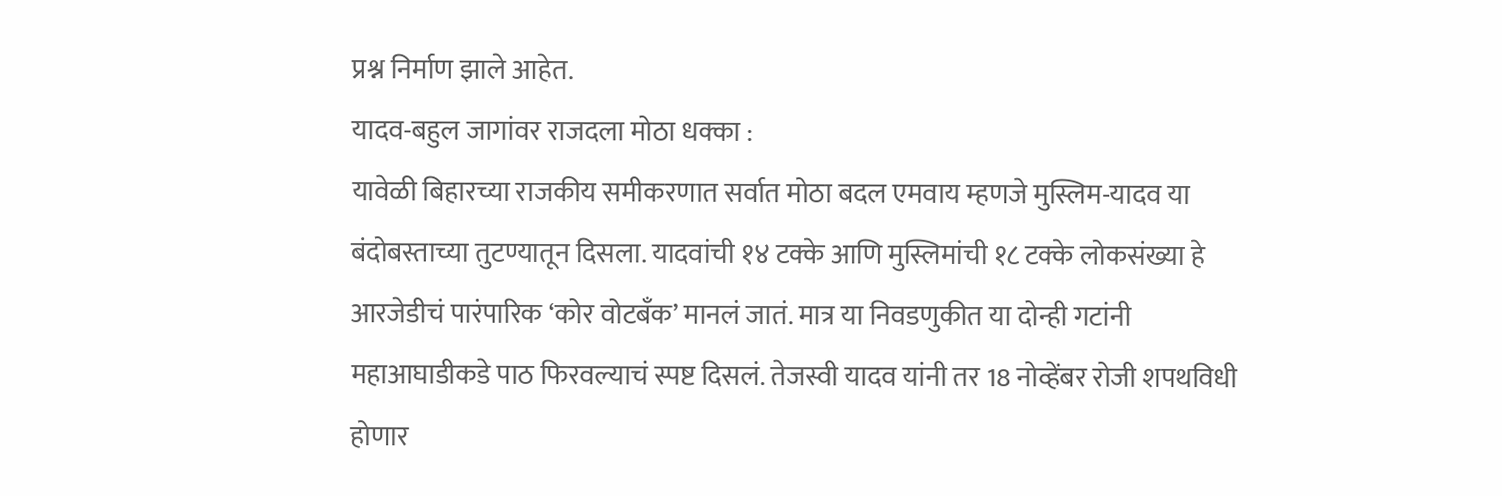प्रश्न निर्माण झाले आहेत.
यादव-बहुल जागांवर राजदला मोठा धक्का :
यावेळी बिहारच्या राजकीय समीकरणात सर्वात मोठा बदल एमवाय म्हणजे मुस्लिम-यादव या बंदोबस्ताच्या तुटण्यातून दिसला. यादवांची १४ टक्के आणि मुस्लिमांची १८ टक्के लोकसंख्या हे आरजेडीचं पारंपारिक ‘कोर वोटबँक’ मानलं जातं. मात्र या निवडणुकीत या दोन्ही गटांनी महाआघाडीकडे पाठ फिरवल्याचं स्पष्ट दिसलं. तेजस्वी यादव यांनी तर 18 नोव्हेंबर रोजी शपथविधी होणार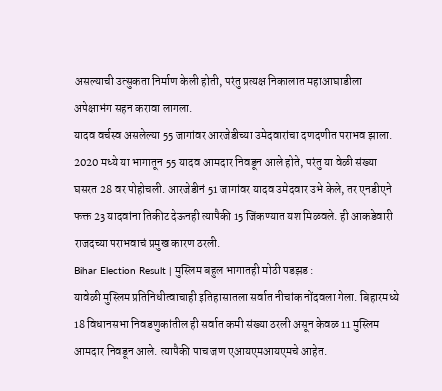असल्याची उत्सुकता निर्माण केली होती, परंतु प्रत्यक्ष निकालात महाआघाडीला अपेक्षाभंग सहन करावा लागला.
यादव वर्चस्व असलेल्या 55 जागांवर आरजेडीच्या उमेदवारांचा दणदणीत पराभव झाला. 2020 मध्ये या भागातून 55 यादव आमदार निवडून आले होते, परंतु या वेळी संख्या घसरत 28 वर पोहोचली. आरजेडीनं 51 जागांवर यादव उमेदवार उभे केले, तर एनडीएने फक्त 23 यादवांना तिकीट देऊनही त्यापैकी 15 जिंकण्यात यश मिळवले. ही आकडेवारी राजदच्या पराभवाचं प्रमुख कारण ठरली.
Bihar Election Result | मुस्लिम बहुल भागातही मोठी पडझड :
यावेळी मुस्लिम प्रतिनिधीत्वाचाही इतिहासातला सर्वात नीचांक नोंदवला गेला. बिहारमध्ये 18 विधानसभा निवडणुकांतील ही सर्वात कमी संख्या ठरली असून केवळ 11 मुस्लिम आमदार निवडून आले. त्यापैकी पाच जण एआयएमआयएमचे आहेत.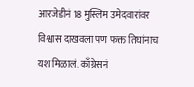आरजेडीनं 18 मुस्लिम उमेदवारांवर विश्वास दाखवला पण फक्त तिघांनाच यश मिळालं. काँग्रेसनं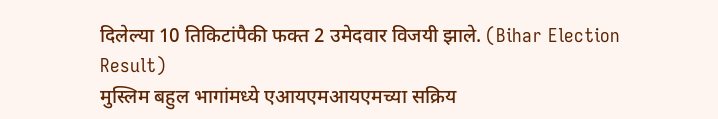दिलेल्या 10 तिकिटांपैकी फक्त 2 उमेदवार विजयी झाले. (Bihar Election Result)
मुस्लिम बहुल भागांमध्ये एआयएमआयएमच्या सक्रिय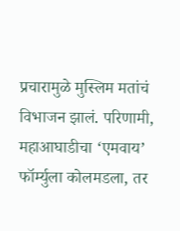प्रचारामुळे मुस्लिम मतांचं विभाजन झालं. परिणामी, महाआघाडीचा ‘एमवाय’ फॉर्म्युला कोलमडला, तर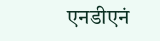एनडीएनं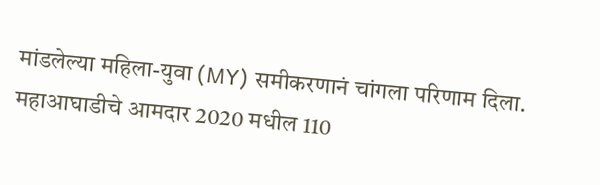मांडलेल्या महिला-युवा (MY) समीकरणानं चांगला परिणाम दिला. महाआघाडीचे आमदार 2020 मधील 110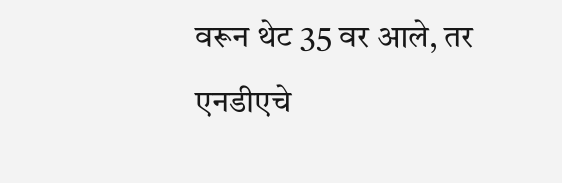वरून थेट 35 वर आले, तर एनडीएचे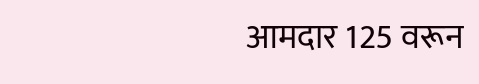आमदार 125 वरून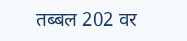तब्बल 202 वर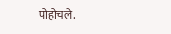पोहोचले.